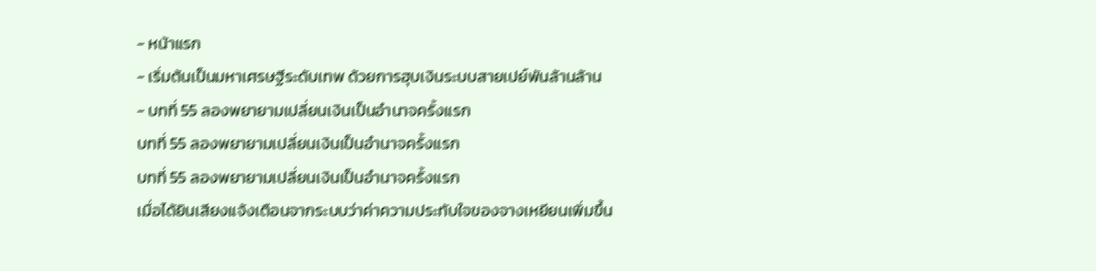- หน้าแรก
- เริ่มต้นเป็นมหาเศรษฐีระดับเทพ ด้วยการฮุบเงินระบบสายเปย์พันล้านล้าน
- บทที่ 55 ลองพยายามเปลี่ยนเงินเป็นอำนาจครั้งแรก
บทที่ 55 ลองพยายามเปลี่ยนเงินเป็นอำนาจครั้งแรก
บทที่ 55 ลองพยายามเปลี่ยนเงินเป็นอำนาจครั้งแรก
เมื่อได้ยินเสียงแจ้งเตือนจากระบบว่าค่าความประทับใจของจางเหยียนเพิ่มขึ้น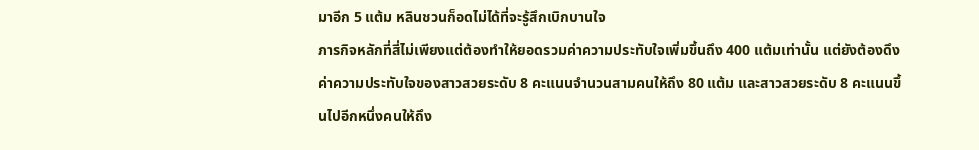มาอีก 5 แต้ม หลินชวนก็อดไม่ได้ที่จะรู้สึกเบิกบานใจ
ภารกิจหลักที่สี่ไม่เพียงแต่ต้องทำให้ยอดรวมค่าความประทับใจเพิ่มขึ้นถึง 400 แต้มเท่านั้น แต่ยังต้องดึงค่าความประทับใจของสาวสวยระดับ 8 คะแนนจำนวนสามคนให้ถึง 80 แต้ม และสาวสวยระดับ 8 คะแนนขึ้นไปอีกหนึ่งคนให้ถึง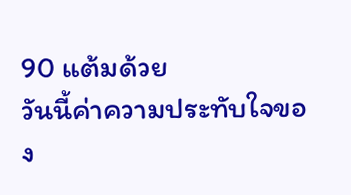90 แต้มด้วย
วันนี้ค่าความประทับใจของ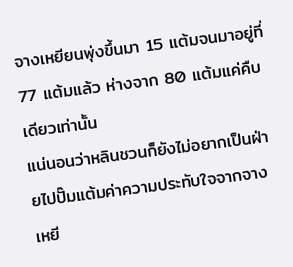จางเหยียนพุ่งขึ้นมา 15 แต้มจนมาอยู่ที่ 77 แต้มแล้ว ห่างจาก 80 แต้มแค่คืบเดียวเท่านั้น
แน่นอนว่าหลินชวนก็ยังไม่อยากเป็นฝ่ายไปปั๊มแต้มค่าความประทับใจจากจางเหยี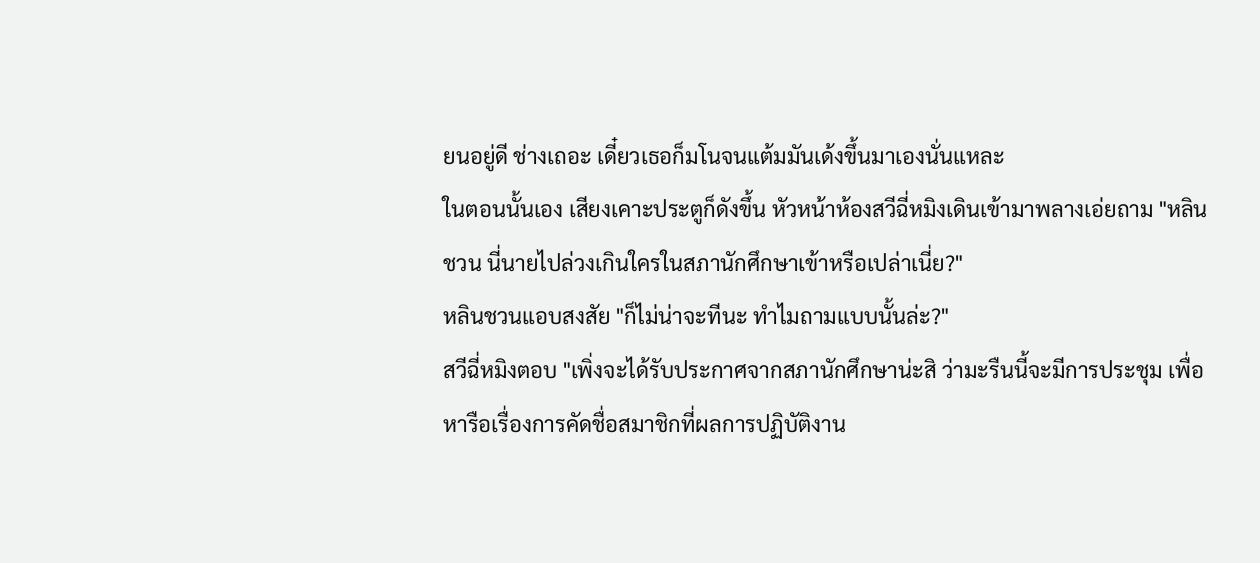ยนอยู่ดี ช่างเถอะ เดี๋ยวเธอก็มโนจนแต้มมันเด้งขึ้นมาเองนั่นแหละ
ในตอนนั้นเอง เสียงเคาะประตูก็ดังขึ้น หัวหน้าห้องสวีฉี่หมิงเดินเข้ามาพลางเอ่ยถาม "หลินชวน นี่นายไปล่วงเกินใครในสภานักศึกษาเข้าหรือเปล่าเนี่ย?"
หลินชวนแอบสงสัย "ก็ไม่น่าจะทีนะ ทำไมถามแบบนั้นล่ะ?"
สวีฉี่หมิงตอบ "เพิ่งจะได้รับประกาศจากสภานักศึกษาน่ะสิ ว่ามะรืนนี้จะมีการประชุม เพื่อหารือเรื่องการคัดชื่อสมาชิกที่ผลการปฏิบัติงาน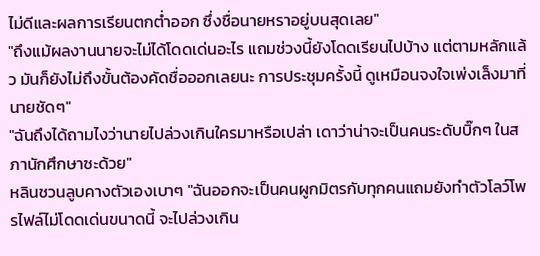ไม่ดีและผลการเรียนตกต่ำออก ซึ่งชื่อนายหราอยู่บนสุดเลย"
"ถึงแม้ผลงานนายจะไม่ได้โดดเด่นอะไร แถมช่วงนี้ยังโดดเรียนไปบ้าง แต่ตามหลักแล้ว มันก็ยังไม่ถึงขั้นต้องคัดชื่อออกเลยนะ การประชุมครั้งนี้ ดูเหมือนจงใจเพ่งเล็งมาที่นายชัดๆ"
"ฉันถึงได้ถามไงว่านายไปล่วงเกินใครมาหรือเปล่า เดาว่าน่าจะเป็นคนระดับบิ๊กๆ ในสภานักศึกษาซะด้วย"
หลินชวนลูบคางตัวเองเบาๆ "ฉันออกจะเป็นคนผูกมิตรกับทุกคนแถมยังทำตัวโลว์โพรไฟล์ไม่โดดเด่นขนาดนี้ จะไปล่วงเกิน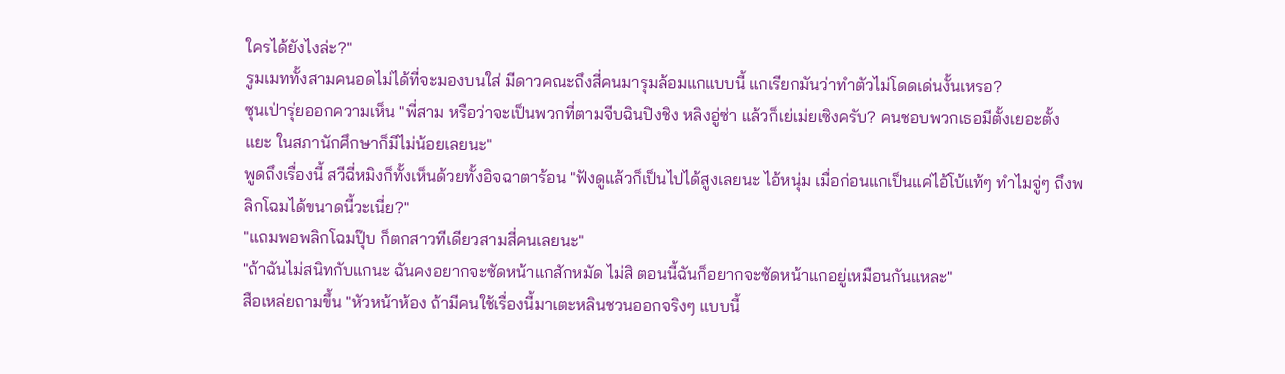ใครได้ยังไงล่ะ?"
รูมเมททั้งสามคนอดไม่ได้ที่จะมองบนใส่ มีดาวคณะถึงสี่คนมารุมล้อมแกแบบนี้ แกเรียกมันว่าทำตัวไม่โดดเด่นงั้นเหรอ?
ซุนเป่ารุ่ยออกความเห็น "พี่สาม หรือว่าจะเป็นพวกที่ตามจีบฉินปิงชิง หลิงอู่ซ่า แล้วก็เย่เม่ยเซิงครับ? คนชอบพวกเธอมีตั้งเยอะตั้งแยะ ในสภานักศึกษาก็มีไม่น้อยเลยนะ"
พูดถึงเรื่องนี้ สวีฉี่หมิงก็ทั้งเห็นด้วยทั้งอิจฉาตาร้อน "ฟังดูแล้วก็เป็นไปได้สูงเลยนะ ไอ้หนุ่ม เมื่อก่อนแกเป็นแค่ไอ้โบ้แท้ๆ ทำไมจู่ๆ ถึงพลิกโฉมได้ขนาดนี้วะเนี่ย?"
"แถมพอพลิกโฉมปุ๊บ ก็ตกสาวทีเดียวสามสี่คนเลยนะ"
"ถ้าฉันไม่สนิทกับแกนะ ฉันคงอยากจะซัดหน้าแกสักหมัด ไม่สิ ตอนนี้ฉันก็อยากจะซัดหน้าแกอยู่เหมือนกันแหละ"
สือเหล่ยถามขึ้น "หัวหน้าห้อง ถ้ามีคนใช้เรื่องนี้มาเตะหลินชวนออกจริงๆ แบบนี้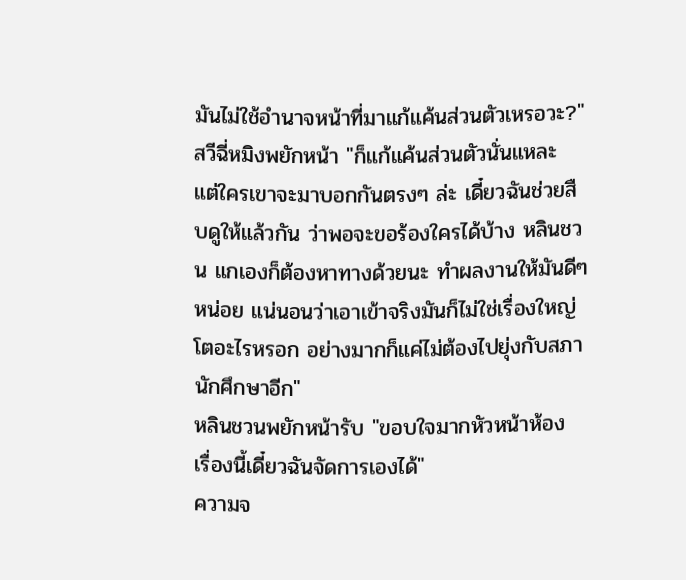มันไม่ใช้อำนาจหน้าที่มาแก้แค้นส่วนตัวเหรอวะ?"
สวีฉี่หมิงพยักหน้า "ก็แก้แค้นส่วนตัวนั่นแหละ แต่ใครเขาจะมาบอกกันตรงๆ ล่ะ เดี๋ยวฉันช่วยสืบดูให้แล้วกัน ว่าพอจะขอร้องใครได้บ้าง หลินชวน แกเองก็ต้องหาทางด้วยนะ ทำผลงานให้มันดีๆ หน่อย แน่นอนว่าเอาเข้าจริงมันก็ไม่ใช่เรื่องใหญ่โตอะไรหรอก อย่างมากก็แค่ไม่ต้องไปยุ่งกับสภานักศึกษาอีก"
หลินชวนพยักหน้ารับ "ขอบใจมากหัวหน้าห้อง เรื่องนี้เดี๋ยวฉันจัดการเองได้"
ความจ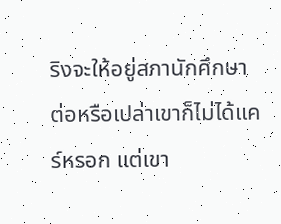ริงจะให้อยู่สภานักศึกษาต่อหรือเปล่าเขาก็ไม่ได้แคร์หรอก แต่เขา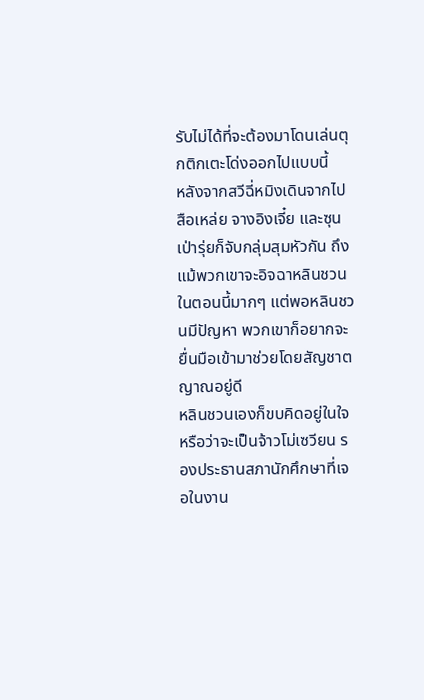รับไม่ได้ที่จะต้องมาโดนเล่นตุกติกเตะโด่งออกไปแบบนี้
หลังจากสวีฉี่หมิงเดินจากไป สือเหล่ย จางอิงเจี๋ย และซุนเป่ารุ่ยก็จับกลุ่มสุมหัวกัน ถึงแม้พวกเขาจะอิจฉาหลินชวนในตอนนี้มากๆ แต่พอหลินชวนมีปัญหา พวกเขาก็อยากจะยื่นมือเข้ามาช่วยโดยสัญชาตญาณอยู่ดี
หลินชวนเองก็ขบคิดอยู่ในใจ หรือว่าจะเป็นจ้าวโม่เซวียน รองประธานสภานักศึกษาที่เจอในงาน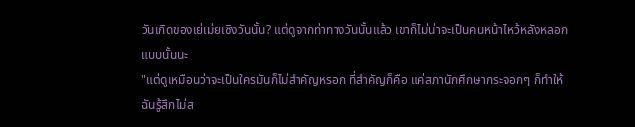วันเกิดของเย่เม่ยเซิงวันนั้น? แต่ดูจากท่าทางวันนั้นแล้ว เขาก็ไม่น่าจะเป็นคนหน้าไหว้หลังหลอกแบบนั้นนะ
"แต่ดูเหมือนว่าจะเป็นใครมันก็ไม่สำคัญหรอก ที่สำคัญก็คือ แค่สภานักศึกษากระจอกๆ ก็ทำให้ฉันรู้สึกไม่ส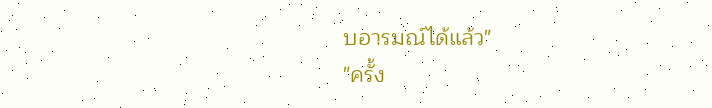บอารมณ์ได้แล้ว"
"ครั้ง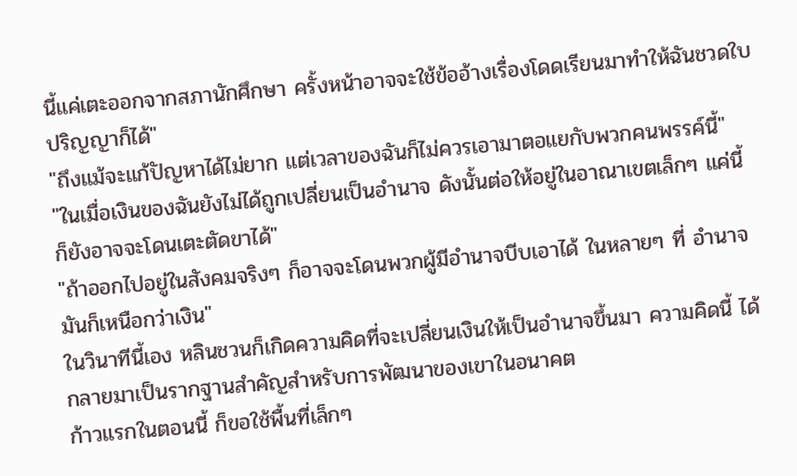นี้แค่เตะออกจากสภานักศึกษา ครั้งหน้าอาจจะใช้ข้ออ้างเรื่องโดดเรียนมาทำให้ฉันชวดใบปริญญาก็ได้"
"ถึงแม้จะแก้ปัญหาได้ไม่ยาก แต่เวลาของฉันก็ไม่ควรเอามาตอแยกับพวกคนพรรค์นี้"
"ในเมื่อเงินของฉันยังไม่ได้ถูกเปลี่ยนเป็นอำนาจ ดังนั้นต่อให้อยู่ในอาณาเขตเล็กๆ แค่นี้ ก็ยังอาจจะโดนเตะตัดขาได้"
"ถ้าออกไปอยู่ในสังคมจริงๆ ก็อาจจะโดนพวกผู้มีอำนาจบีบเอาได้ ในหลายๆ ที่ อำนาจมันก็เหนือกว่าเงิน"
ในวินาทีนี้เอง หลินชวนก็เกิดความคิดที่จะเปลี่ยนเงินให้เป็นอำนาจขึ้นมา ความคิดนี้ ได้กลายมาเป็นรากฐานสำคัญสำหรับการพัฒนาของเขาในอนาคต
ก้าวแรกในตอนนี้ ก็ขอใช้พื้นที่เล็กๆ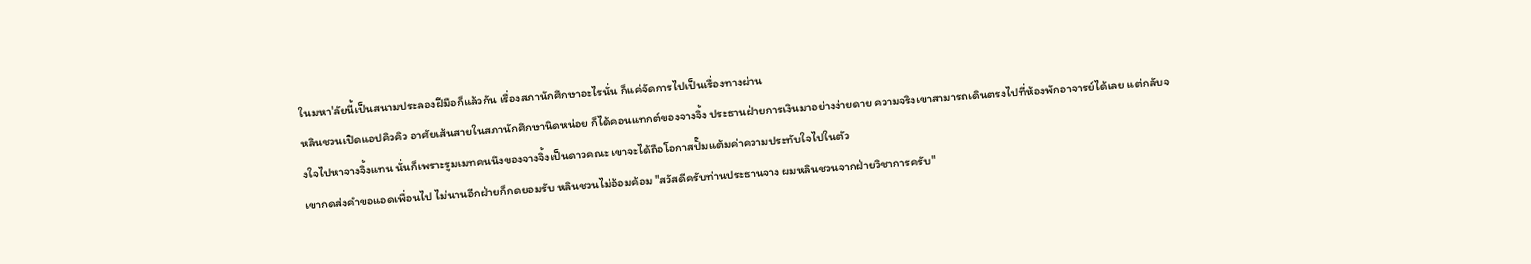ในมหา'ลัยนี้เป็นสนามประลองฝีมือก็แล้วกัน เรื่องสภานักศึกษาอะไรนั่น ก็แค่จัดการไปเป็นเรื่องทางผ่าน
หลินชวนเปิดแอปคิวคิว อาศัยเส้นสายในสภานักศึกษานิดหน่อย ก็ได้คอนแทกต์ของจางจิ้ง ประธานฝ่ายการเงินมาอย่างง่ายดาย ความจริงเขาสามารถเดินตรงไปที่ห้องพักอาจารย์ได้เลย แต่กลับจงใจไปหาจางจิ้งแทน นั่นก็เพราะรูมเมทคนนึงของจางจิ้งเป็นดาวคณะ เขาจะได้ถือโอกาสปั๊มแต้มค่าความประทับใจไปในตัว
เขากดส่งคำขอแอดเพื่อนไป ไม่นานอีกฝ่ายก็กดยอมรับ หลินชวนไม่อ้อมค้อม "สวัสดีครับท่านประธานจาง ผมหลินชวนจากฝ่ายวิชาการครับ"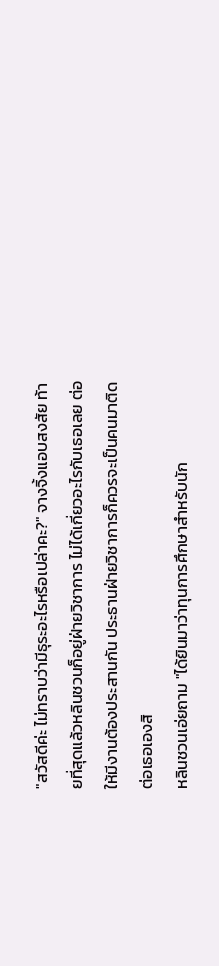"สวัสดีค่ะ ไม่ทราบว่ามีธุระอะไรหรือเปล่าคะ?" จางจิ้งแอบสงสัย ท้ายที่สุดแล้วหลินชวนก็อยู่ฝ่ายวิชาการ ไม่ได้เกี่ยวอะไรกับเธอเลย ต่อให้มีงานต้องประสานกัน ประธานฝ่ายวิชาการก็ควรจะเป็นคนมาติดต่อเธอเองสิ
หลินชวนเอ่ยถาม "ได้ยินมาว่าทุนการศึกษาสำหรับนัก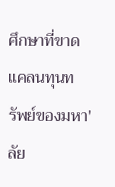ศึกษาที่ขาดแคลนทุนทรัพย์ของมหา'ลัย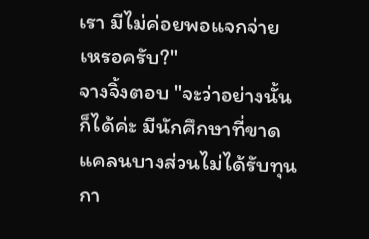เรา มีไม่ค่อยพอแจกจ่ายเหรอครับ?"
จางจิ้งตอบ "จะว่าอย่างนั้นก็ได้ค่ะ มีนักศึกษาที่ขาดแคลนบางส่วนไม่ได้รับทุนกา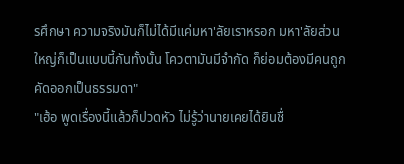รศึกษา ความจริงมันก็ไม่ได้มีแค่มหา'ลัยเราหรอก มหา'ลัยส่วนใหญ่ก็เป็นแบบนี้กันทั้งนั้น โควตามันมีจำกัด ก็ย่อมต้องมีคนถูกคัดออกเป็นธรรมดา"
"เฮ้อ พูดเรื่องนี้แล้วก็ปวดหัว ไม่รู้ว่านายเคยได้ยินชื่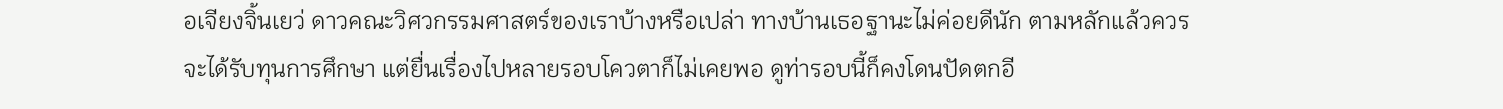อเจียงจิ้นเยว่ ดาวคณะวิศวกรรมศาสตร์ของเราบ้างหรือเปล่า ทางบ้านเธอฐานะไม่ค่อยดีนัก ตามหลักแล้วควรจะได้รับทุนการศึกษา แต่ยื่นเรื่องไปหลายรอบโควตาก็ไม่เคยพอ ดูท่ารอบนี้ก็คงโดนปัดตกอี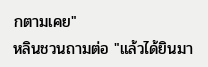กตามเคย"
หลินชวนถามต่อ "แล้วได้ยินมา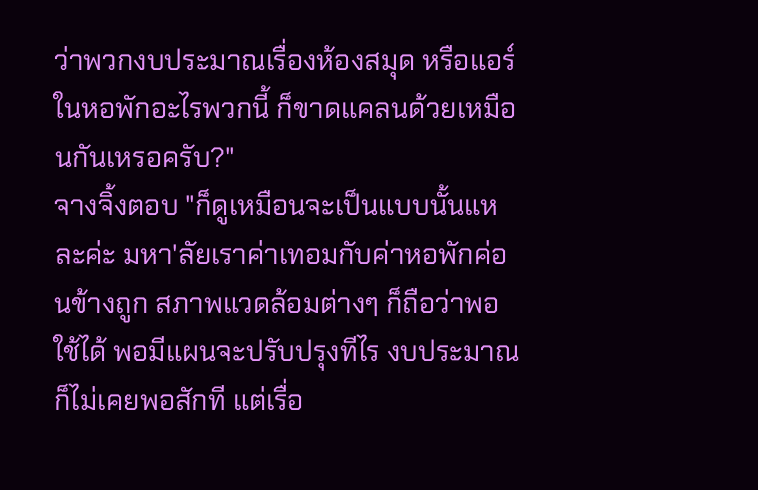ว่าพวกงบประมาณเรื่องห้องสมุด หรือแอร์ในหอพักอะไรพวกนี้ ก็ขาดแคลนด้วยเหมือนกันเหรอครับ?"
จางจิ้งตอบ "ก็ดูเหมือนจะเป็นแบบนั้นแหละค่ะ มหา'ลัยเราค่าเทอมกับค่าหอพักค่อนข้างถูก สภาพแวดล้อมต่างๆ ก็ถือว่าพอใช้ได้ พอมีแผนจะปรับปรุงทีไร งบประมาณก็ไม่เคยพอสักที แต่เรื่อ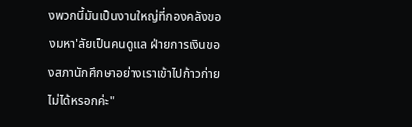งพวกนี้มันเป็นงานใหญ่ที่กองคลังของมหา'ลัยเป็นคนดูแล ฝ่ายการเงินของสภานักศึกษาอย่างเราเข้าไปก้าวก่ายไม่ได้หรอกค่ะ"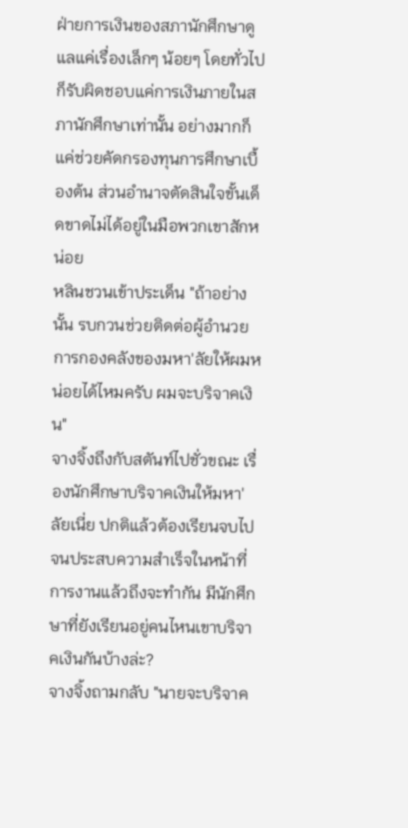ฝ่ายการเงินของสภานักศึกษาดูแลแค่เรื่องเล็กๆ น้อยๆ โดยทั่วไปก็รับผิดชอบแค่การเงินภายในสภานักศึกษาเท่านั้น อย่างมากก็แค่ช่วยคัดกรองทุนการศึกษาเบื้องต้น ส่วนอำนาจตัดสินใจขั้นเด็ดขาดไม่ได้อยู่ในมือพวกเขาสักหน่อย
หลินชวนเข้าประเด็น "ถ้าอย่างนั้น รบกวนช่วยติดต่อผู้อำนวยการกองคลังของมหา'ลัยให้ผมหน่อยได้ไหมครับ ผมจะบริจาคเงิน"
จางจิ้งถึงกับสตันท์ไปชั่วขณะ เรื่องนักศึกษาบริจาคเงินให้มหา'ลัยเนี่ย ปกติแล้วต้องเรียนจบไปจนประสบความสำเร็จในหน้าที่การงานแล้วถึงจะทำกัน มีนักศึกษาที่ยังเรียนอยู่คนไหนเขาบริจาคเงินกันบ้างล่ะ?
จางจิ้งถามกลับ "นายจะบริจาค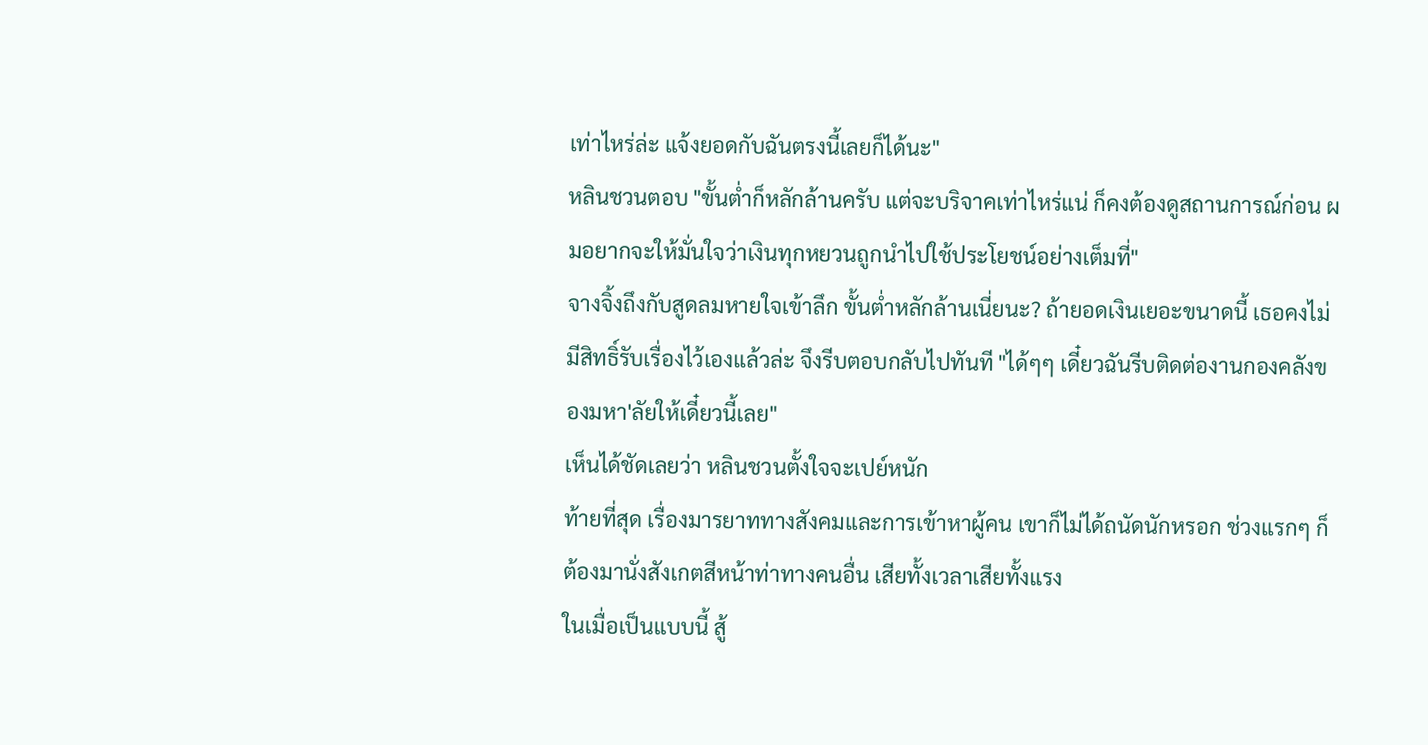เท่าไหร่ล่ะ แจ้งยอดกับฉันตรงนี้เลยก็ได้นะ"
หลินชวนตอบ "ขั้นต่ำก็หลักล้านครับ แต่จะบริจาคเท่าไหร่แน่ ก็คงต้องดูสถานการณ์ก่อน ผมอยากจะให้มั่นใจว่าเงินทุกหยวนถูกนำไปใช้ประโยชน์อย่างเต็มที่"
จางจิ้งถึงกับสูดลมหายใจเข้าลึก ขั้นต่ำหลักล้านเนี่ยนะ? ถ้ายอดเงินเยอะขนาดนี้ เธอคงไม่มีสิทธิ์รับเรื่องไว้เองแล้วล่ะ จึงรีบตอบกลับไปทันที "ได้ๆๆ เดี๋ยวฉันรีบติดต่องานกองคลังของมหา'ลัยให้เดี๋ยวนี้เลย"
เห็นได้ชัดเลยว่า หลินชวนตั้งใจจะเปย์หนัก
ท้ายที่สุด เรื่องมารยาททางสังคมและการเข้าหาผู้คน เขาก็ไม่ได้ถนัดนักหรอก ช่วงแรกๆ ก็ต้องมานั่งสังเกตสีหน้าท่าทางคนอื่น เสียทั้งเวลาเสียทั้งแรง
ในเมื่อเป็นแบบนี้ สู้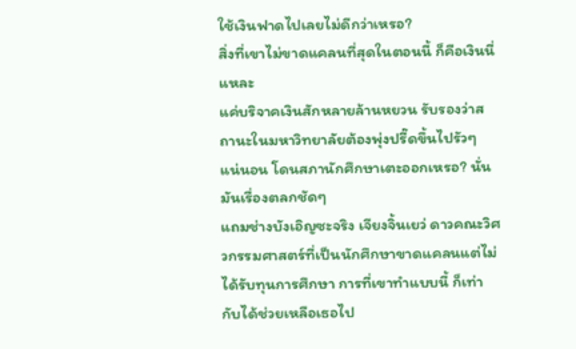ใช้เงินฟาดไปเลยไม่ดีกว่าเหรอ?
สิ่งที่เขาไม่ขาดแคลนที่สุดในตอนนี้ ก็คือเงินนี่แหละ
แค่บริจาคเงินสักหลายล้านหยวน รับรองว่าสถานะในมหาวิทยาลัยต้องพุ่งปรี๊ดขึ้นไปรัวๆ แน่นอน โดนสภานักศึกษาเตะออกเหรอ? นั่นมันเรื่องตลกชัดๆ
แถมช่างบังเอิญซะจริง เจียงจิ้นเยว่ ดาวคณะวิศวกรรมศาสตร์ที่เป็นนักศึกษาขาดแคลนแต่ไม่ได้รับทุนการศึกษา การที่เขาทำแบบนี้ ก็เท่ากับได้ช่วยเหลือเธอไป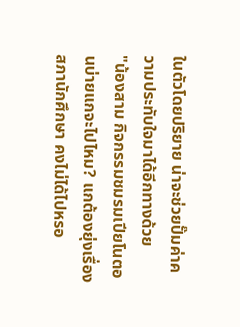ในตัวโดยปริยาย น่าจะช่วยปั๊มค่าความประทับใจมาได้อีกทางด้วย
"น้องสาม กิจกรรมชมรมเปียโนตอนบ่ายแกจะไปไหม? แกต้องยุ่งเรื่องสภานักศึกษา คงไม่ได้ไปหรอ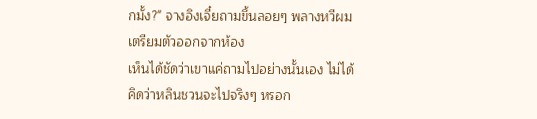กมั้ง?" จางอิงเจี๋ยถามขึ้นลอยๆ พลางหวีผมเตรียมตัวออกจากห้อง
เห็นได้ชัดว่าเขาแค่ถามไปอย่างนั้นเอง ไม่ได้คิดว่าหลินชวนจะไปจริงๆ หรอก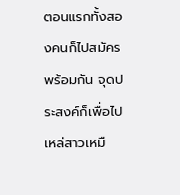ตอนแรกทั้งสองคนก็ไปสมัครพร้อมกัน จุดประสงค์ก็เพื่อไปเหล่สาวเหมื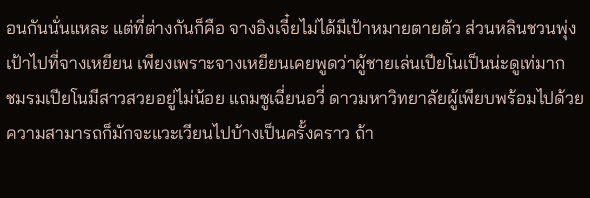อนกันนั่นแหละ แต่ที่ต่างกันก็คือ จางอิงเจี๋ยไม่ได้มีเป้าหมายตายตัว ส่วนหลินชวนพุ่งเป้าไปที่จางเหยียน เพียงเพราะจางเหยียนเคยพูดว่าผู้ชายเล่นเปียโนเป็นน่ะดูเท่มาก
ชมรมเปียโนมีสาวสวยอยู่ไม่น้อย แถมซูเฉี่ยนอวี่ ดาวมหาวิทยาลัยผู้เพียบพร้อมไปด้วยความสามารถก็มักจะแวะเวียนไปบ้างเป็นครั้งคราว ถ้า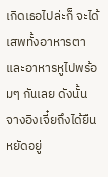เกิดเธอไปล่ะก็ จะได้เสพทั้งอาหารตาและอาหารหูไปพร้อมๆ กันเลย ดังนั้น จางอิงเจี๋ยถึงได้ยืนหยัดอยู่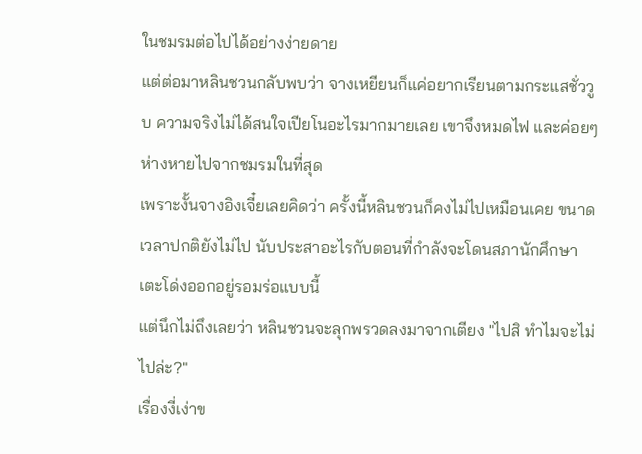ในชมรมต่อไปได้อย่างง่ายดาย
แต่ต่อมาหลินชวนกลับพบว่า จางเหยียนก็แค่อยากเรียนตามกระแสชั่ววูบ ความจริงไม่ได้สนใจเปียโนอะไรมากมายเลย เขาจึงหมดไฟ และค่อยๆ ห่างหายไปจากชมรมในที่สุด
เพราะงั้นจางอิงเจี๋ยเลยคิดว่า ครั้งนี้หลินชวนก็คงไม่ไปเหมือนเคย ขนาดเวลาปกติยังไม่ไป นับประสาอะไรกับตอนที่กำลังจะโดนสภานักศึกษาเตะโด่งออกอยู่รอมร่อแบบนี้
แต่นึกไม่ถึงเลยว่า หลินชวนจะลุกพรวดลงมาจากเตียง "ไปสิ ทำไมจะไม่ไปล่ะ?"
เรื่องงี่เง่าข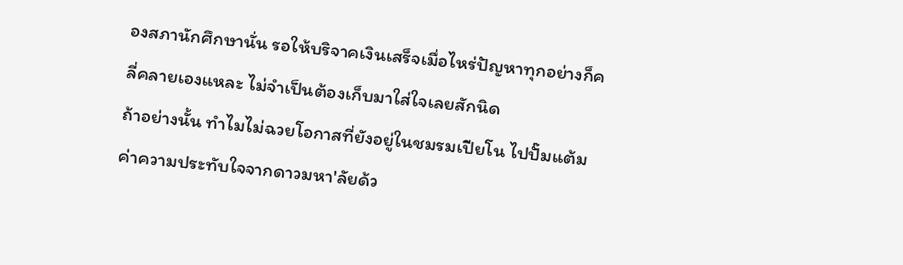องสภานักศึกษานั่น รอให้บริจาคเงินเสร็จเมื่อไหร่ปัญหาทุกอย่างก็คลี่คลายเองแหละ ไม่จำเป็นต้องเก็บมาใส่ใจเลยสักนิด
ถ้าอย่างนั้น ทำไมไม่ฉวยโอกาสที่ยังอยู่ในชมรมเปียโน ไปปั๊มแต้มค่าความประทับใจจากดาวมหา'ลัยด้ว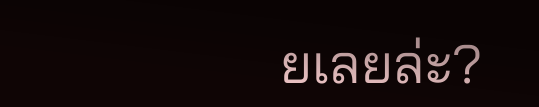ยเลยล่ะ?